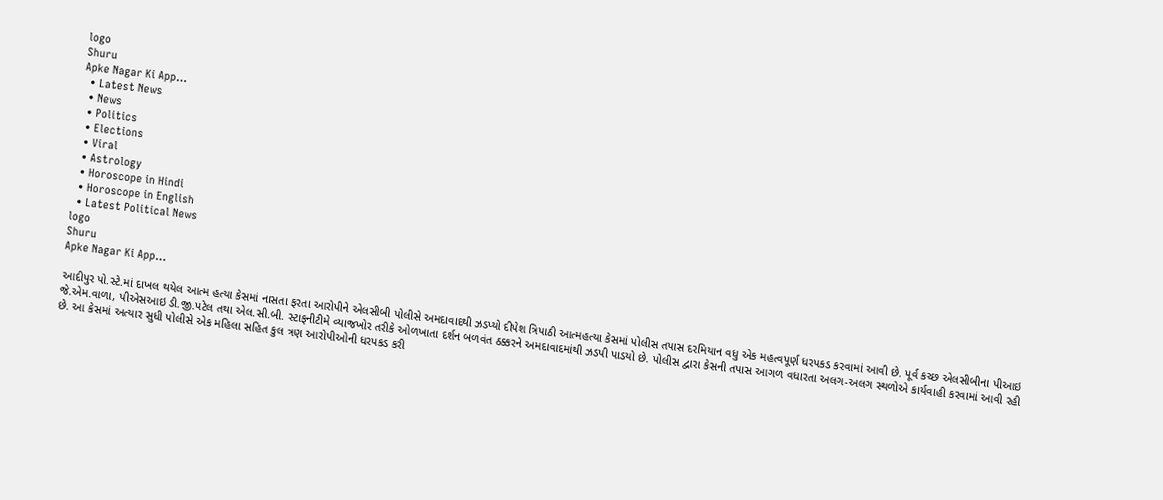logo
Shuru
Apke Nagar Ki App…
  • Latest News
  • News
  • Politics
  • Elections
  • Viral
  • Astrology
  • Horoscope in Hindi
  • Horoscope in English
  • Latest Political News
logo
Shuru
Apke Nagar Ki App…

આદીપુર પો.સ્ટે.માં દાખલ થયેલ આત્મ હત્યા કેસમાં નાસતા ફરતા આરોપીને એલસીબી પોલીસે અમદાવાદથી ઝડપ્યો દીપેશ ત્રિપાઠી આત્મહત્યા કેસમાં પોલીસ તપાસ દરમિયાન વધુ એક મહત્વપૂર્ણ ધરપકડ કરવામાં આવી છે. પૂર્વ કચ્છ એલસીબીના પીઆઇ જે.એમ.વાળા, પીએસઆઇ ડી.જી.પટેલ તથા એલ.સી.બી. સ્ટાફનીટીમે વ્યાજખોર તરીકે ઓળખાતા દર્શન બળવંત ઠક્કરને અમદાવાદમાંથી ઝડપી પાડયો છે. પોલીસ દ્વારા કેસની તપાસ આગળ વધારતા અલગ-અલગ સ્થળોએ કાર્યવાહી કરવામાં આવી રહી છે. આ કેસમાં અત્યાર સુધી પોલીસે એક મહિલા સહિત કુલ ત્રણ આરોપીઓની ધરપકડ કરી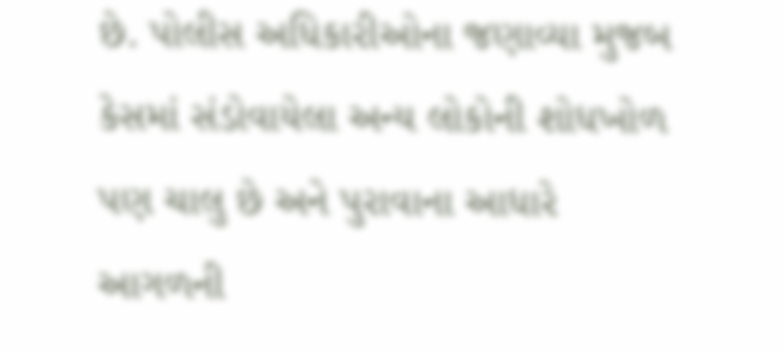છે. પોલીસ અધિકારીઓના જણાવ્યા મુજબ કેસમાં સંડોવાયેલા અન્ય લોકોની શોધખોળ પણ ચાલુ છે અને પુરાવાના આધારે આગળની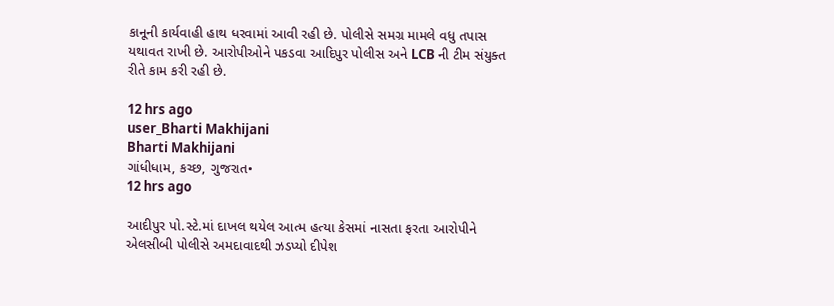કાનૂની કાર્યવાહી હાથ ધરવામાં આવી રહી છે. પોલીસે સમગ્ર મામલે વધુ તપાસ યથાવત રાખી છે. આરોપીઓને પકડવા આદિપુર પોલીસ અને LCB ની ટીમ સંયુક્ત રીતે કામ કરી રહી છે.

12 hrs ago
user_Bharti Makhijani
Bharti Makhijani
ગાંધીધામ, કચ્છ, ગુજરાત•
12 hrs ago

આદીપુર પો.સ્ટે.માં દાખલ થયેલ આત્મ હત્યા કેસમાં નાસતા ફરતા આરોપીને એલસીબી પોલીસે અમદાવાદથી ઝડપ્યો દીપેશ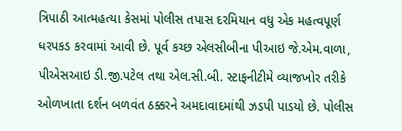ત્રિપાઠી આત્મહત્યા કેસમાં પોલીસ તપાસ દરમિયાન વધુ એક મહત્વપૂર્ણ ધરપકડ કરવામાં આવી છે. પૂર્વ કચ્છ એલસીબીના પીઆઇ જે.એમ.વાળા, પીએસઆઇ ડી.જી.પટેલ તથા એલ.સી.બી. સ્ટાફનીટીમે વ્યાજખોર તરીકે ઓળખાતા દર્શન બળવંત ઠક્કરને અમદાવાદમાંથી ઝડપી પાડયો છે. પોલીસ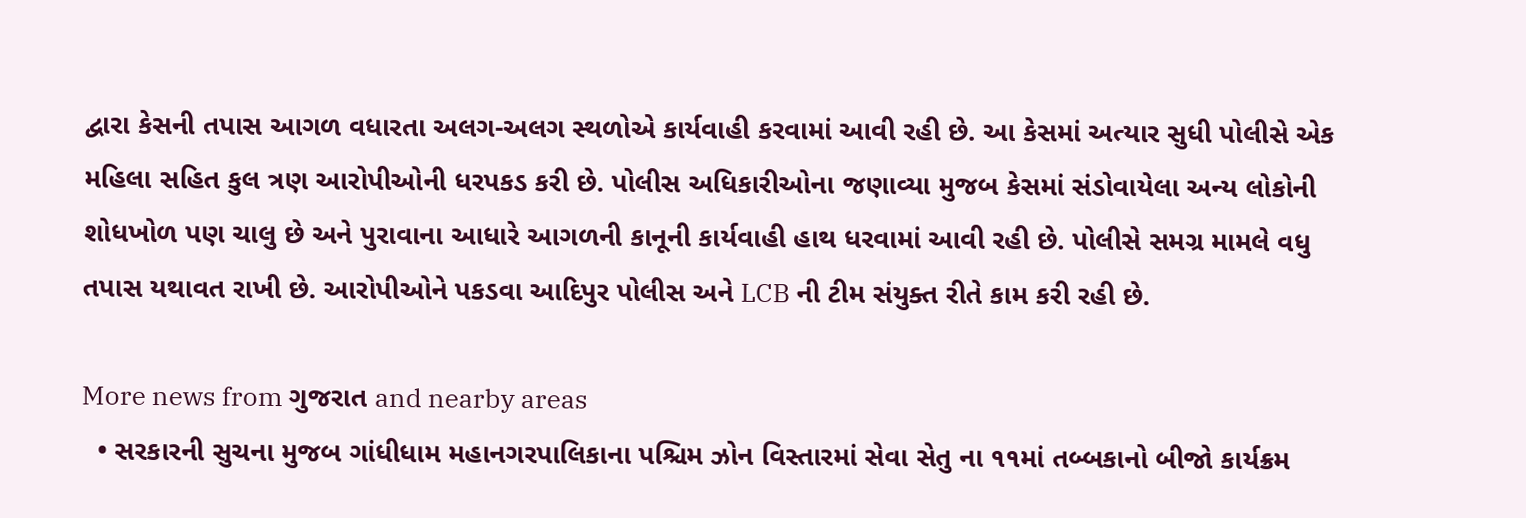દ્વારા કેસની તપાસ આગળ વધારતા અલગ-અલગ સ્થળોએ કાર્યવાહી કરવામાં આવી રહી છે. આ કેસમાં અત્યાર સુધી પોલીસે એક મહિલા સહિત કુલ ત્રણ આરોપીઓની ધરપકડ કરી છે. પોલીસ અધિકારીઓના જણાવ્યા મુજબ કેસમાં સંડોવાયેલા અન્ય લોકોની શોધખોળ પણ ચાલુ છે અને પુરાવાના આધારે આગળની કાનૂની કાર્યવાહી હાથ ધરવામાં આવી રહી છે. પોલીસે સમગ્ર મામલે વધુ તપાસ યથાવત રાખી છે. આરોપીઓને પકડવા આદિપુર પોલીસ અને LCB ની ટીમ સંયુક્ત રીતે કામ કરી રહી છે.

More news from ગુજરાત and nearby areas
  • સરકારની સુચના મુજબ ગાંધીધામ મહાનગરપાલિકાના પશ્ચિમ ઝોન વિસ્તારમાં સેવા સેતુ ના ૧૧માં તબ્બકાનો બીજો કાર્યક્રમ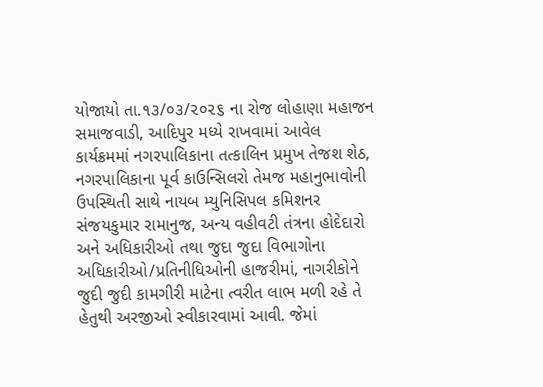યોજાયો તા.૧૩/૦૩/૨૦૨૬ ના રોજ લોહાણા મહાજન સમાજવાડી, આદિપુર મધ્યે રાખવામાં આવેલ કાર્યક્રમમાં નગરપાલિકાના તત્કાલિન પ્રમુખ તેજશ શેઠ, નગરપાલિકાના પૂર્વ કાઉન્સિલરો તેમજ મહાનુભાવોની ઉપસ્થિતી સાથે નાયબ મ્યુનિસિપલ કમિશનર સંજયકુમાર રામાનુજ, અન્ય વહીવટી તંત્રના હોદેદારો અને અધિકારીઓ તથા જુદા જુદા વિભાગોના અધિકારીઓ/પ્રતિનીધિઓની હાજરીમાં, નાગરીકોને જુદી જુદી કામગીરી માટેના ત્વરીત લાભ મળી રહે તે હેતુથી અરજીઓ સ્વીકારવામાં આવી. જેમાં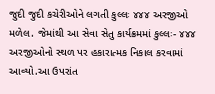જુદી જુદી કચેરીઓને લગતી કુલ્લઃ ૪૪૪ અરજીઓ મળેલ. જેમાંથી આ સેવા સેતુ કાર્યક્રમમાં કુલ્લઃ- ૪૪૪ અરજીઓનો સ્થળ પર હકારાત્મક નિકાલ કરવામાં આવ્યો.આ ઉપરાંત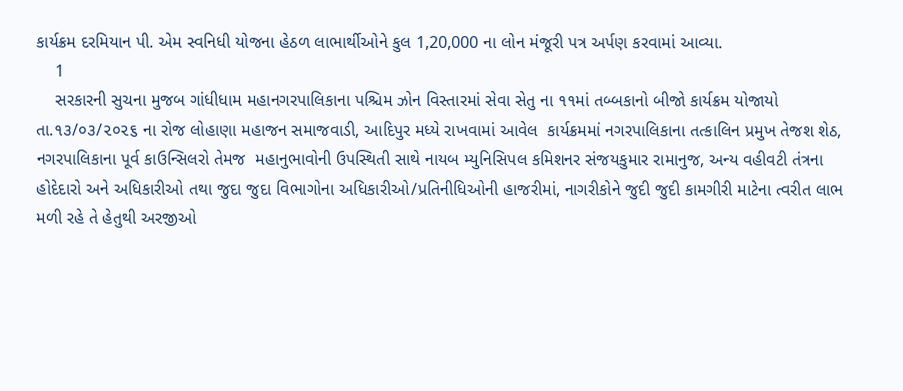કાર્યક્રમ દરમિયાન પી. એમ સ્વનિધી યોજના હેઠળ લાભાર્થીઓને કુલ 1,20,000 ના લોન મંજૂરી પત્ર અર્પણ કરવામાં આવ્યા.
    1
    સરકારની સુચના મુજબ ગાંધીધામ મહાનગરપાલિકાના પશ્ચિમ ઝોન વિસ્તારમાં સેવા સેતુ ના ૧૧માં તબ્બકાનો બીજો કાર્યક્રમ યોજાયો તા.૧૩/૦૩/૨૦૨૬ ના રોજ લોહાણા મહાજન સમાજવાડી, આદિપુર મધ્યે રાખવામાં આવેલ  કાર્યક્રમમાં નગરપાલિકાના તત્કાલિન પ્રમુખ તેજશ શેઠ, નગરપાલિકાના પૂર્વ કાઉન્સિલરો તેમજ  મહાનુભાવોની ઉપસ્થિતી સાથે નાયબ મ્યુનિસિપલ કમિશનર સંજયકુમાર રામાનુજ, અન્ય વહીવટી તંત્રના હોદેદારો અને અધિકારીઓ તથા જુદા જુદા વિભાગોના અધિકારીઓ/પ્રતિનીધિઓની હાજરીમાં, નાગરીકોને જુદી જુદી કામગીરી માટેના ત્વરીત લાભ મળી રહે તે હેતુથી અરજીઓ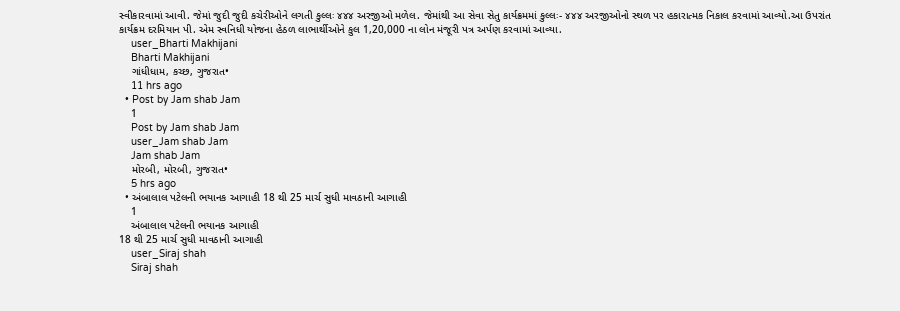સ્વીકારવામાં આવી. જેમાં જુદી જુદી કચેરીઓને લગતી કુલ્લઃ ૪૪૪ અરજીઓ મળેલ. જેમાંથી આ સેવા સેતુ કાર્યક્રમમાં કુલ્લઃ- ૪૪૪ અરજીઓનો સ્થળ પર હકારાત્મક નિકાલ કરવામાં આવ્યો.આ ઉપરાંત કાર્યક્રમ દરમિયાન પી. એમ સ્વનિધી યોજના હેઠળ લાભાર્થીઓને કુલ 1,20,000 ના લોન મંજૂરી પત્ર અર્પણ કરવામાં આવ્યા.
    user_Bharti Makhijani
    Bharti Makhijani
    ગાંધીધામ, કચ્છ, ગુજરાત•
    11 hrs ago
  • Post by Jam shab Jam
    1
    Post by Jam shab Jam
    user_Jam shab Jam
    Jam shab Jam
    મોરબી, મોરબી, ગુજરાત•
    5 hrs ago
  • અંબાલાલ પટેલની ભયાનક આગાહી 18 થી 25 માર્ચ સુધી માવઠાની આગાહી
    1
    અંબાલાલ પટેલની ભયાનક આગાહી
18 થી 25 માર્ચ સુધી માવઠાની આગાહી
    user_Siraj shah
    Siraj shah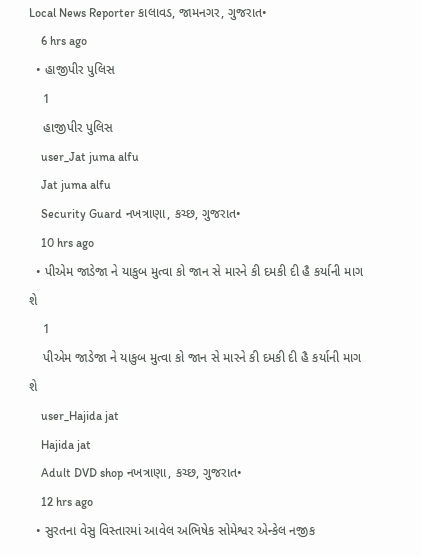Local News Reporter કાલાવડ, જામનગર, ગુજરાત•
    6 hrs ago
  • હાજીપીર પુલિસ
    1
    હાજીપીર પુલિસ
    user_Jat juma alfu
    Jat juma alfu
    Security Guard નખત્રાણા, કચ્છ, ગુજરાત•
    10 hrs ago
  • પીએમ જાડેજા ને યાકુબ મુત્વા કો જાન સે મારને કી દમકી દી હૈ કર્યાની માગ શે
    1
    પીએમ જાડેજા ને યાકુબ મુત્વા કો જાન સે મારને કી દમકી દી હૈ કર્યાની માગ શે
    user_Hajida jat
    Hajida jat
    Adult DVD shop નખત્રાણા, કચ્છ, ગુજરાત•
    12 hrs ago
  • સુરતના વેસુ વિસ્તારમાં આવેલ અભિષેક સોમેશ્વર એન્કેલ નજીક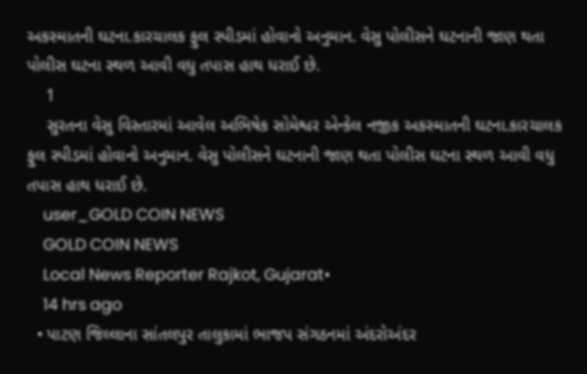અકસ્માતની ઘટના.કારચાલક ફુલ સ્પીડમાં હોવાનો અનુમાન. વેસુ પોલીસને ઘટનાની જાણ થતા પોલીસ ઘટના સ્થળ આવી વધુ તપાસ હાથ ધરાઈ છે.
    1
    સુરતના વેસુ વિસ્તારમાં આવેલ અભિષેક સોમેશ્વર એન્કેલ નજીક અકસ્માતની ઘટના.કારચાલક ફુલ સ્પીડમાં હોવાનો અનુમાન. વેસુ પોલીસને ઘટનાની જાણ થતા પોલીસ ઘટના સ્થળ આવી વધુ તપાસ હાથ ધરાઈ છે.
    user_GOLD COIN NEWS
    GOLD COIN NEWS
    Local News Reporter Rajkot, Gujarat•
    14 hrs ago
  • પાટણ જિલ્લાના સાંતલપુર તાલુકામાં ભાજપ સંગઠનમાં અંદરોઅંદર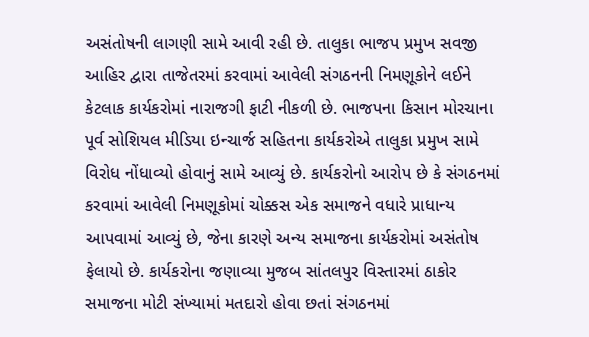અસંતોષની લાગણી સામે આવી રહી છે. તાલુકા ભાજપ પ્રમુખ સવજી આહિર દ્વારા તાજેતરમાં કરવામાં આવેલી સંગઠનની નિમણૂકોને લઈને કેટલાક કાર્યકરોમાં નારાજગી ફાટી નીકળી છે. ભાજપના કિસાન મોરચાના પૂર્વ સોશિયલ મીડિયા ઇન્ચાર્જ સહિતના કાર્યકરોએ તાલુકા પ્રમુખ સામે વિરોધ નોંધાવ્યો હોવાનું સામે આવ્યું છે. કાર્યકરોનો આરોપ છે કે સંગઠનમાં કરવામાં આવેલી નિમણૂકોમાં ચોક્કસ એક સમાજને વધારે પ્રાધાન્ય આપવામાં આવ્યું છે, જેના કારણે અન્ય સમાજના કાર્યકરોમાં અસંતોષ ફેલાયો છે. કાર્યકરોના જણાવ્યા મુજબ સાંતલપુર વિસ્તારમાં ઠાકોર સમાજના મોટી સંખ્યામાં મતદારો હોવા છતાં સંગઠનમાં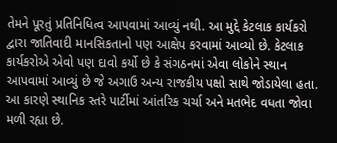તેમને પૂરતું પ્રતિનિધિત્વ આપવામાં આવ્યું નથી. આ મુદ્દે કેટલાક કાર્યકરો દ્વારા જાતિવાદી માનસિકતાનો પણ આક્ષેપ કરવામાં આવ્યો છે. કેટલાક કાર્યકરોએ એવો પણ દાવો કર્યો છે કે સંગઠનમાં એવા લોકોને સ્થાન આપવામાં આવ્યું છે જે અગાઉ અન્ય રાજકીય પક્ષો સાથે જોડાયેલા હતા. આ કારણે સ્થાનિક સ્તરે પાર્ટીમાં આંતરિક ચર્ચા અને મતભેદ વધતા જોવા મળી રહ્યા છે.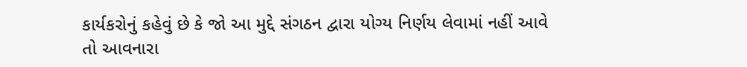કાર્યકરોનું કહેવું છે કે જો આ મુદ્દે સંગઠન દ્વારા યોગ્ય નિર્ણય લેવામાં નહીં આવે તો આવનારા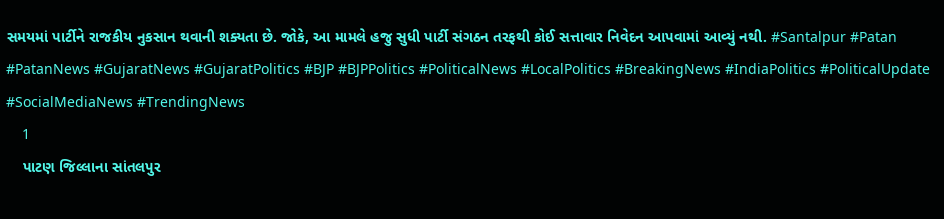સમયમાં પાર્ટીને રાજકીય નુકસાન થવાની શક્યતા છે. જોકે, આ મામલે હજુ સુધી પાર્ટી સંગઠન તરફથી કોઈ સત્તાવાર નિવેદન આપવામાં આવ્યું નથી. #Santalpur #Patan #PatanNews #GujaratNews #GujaratPolitics #BJP #BJPPolitics #PoliticalNews #LocalPolitics #BreakingNews #IndiaPolitics #PoliticalUpdate #SocialMediaNews #TrendingNews
    1
    પાટણ જિલ્લાના સાંતલપુર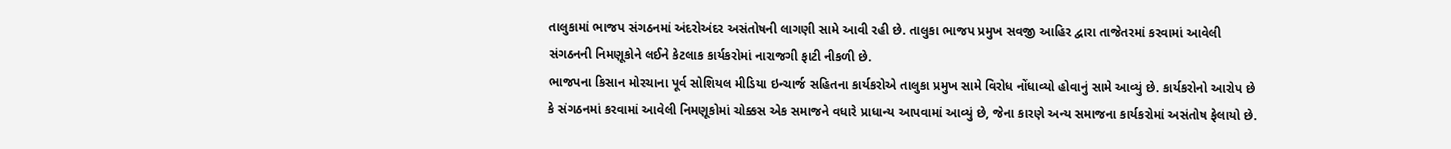તાલુકામાં ભાજપ સંગઠનમાં અંદરોઅંદર અસંતોષની લાગણી સામે આવી રહી છે. તાલુકા ભાજપ પ્રમુખ સવજી આહિર દ્વારા તાજેતરમાં કરવામાં આવેલી સંગઠનની નિમણૂકોને લઈને કેટલાક કાર્યકરોમાં નારાજગી ફાટી નીકળી છે.
ભાજપના કિસાન મોરચાના પૂર્વ સોશિયલ મીડિયા ઇન્ચાર્જ સહિતના કાર્યકરોએ તાલુકા પ્રમુખ સામે વિરોધ નોંધાવ્યો હોવાનું સામે આવ્યું છે. કાર્યકરોનો આરોપ છે કે સંગઠનમાં કરવામાં આવેલી નિમણૂકોમાં ચોક્કસ એક સમાજને વધારે પ્રાધાન્ય આપવામાં આવ્યું છે, જેના કારણે અન્ય સમાજના કાર્યકરોમાં અસંતોષ ફેલાયો છે.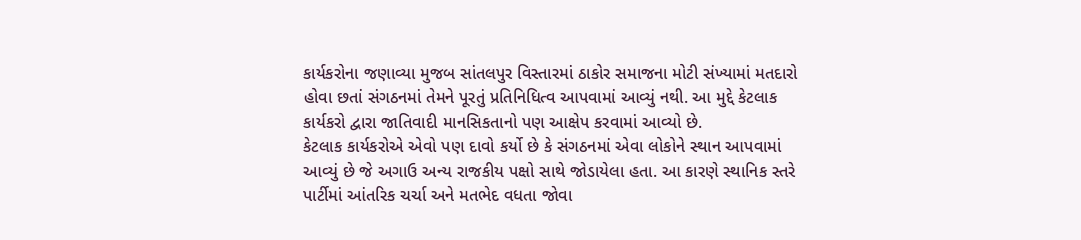કાર્યકરોના જણાવ્યા મુજબ સાંતલપુર વિસ્તારમાં ઠાકોર સમાજના મોટી સંખ્યામાં મતદારો હોવા છતાં સંગઠનમાં તેમને પૂરતું પ્રતિનિધિત્વ આપવામાં આવ્યું નથી. આ મુદ્દે કેટલાક કાર્યકરો દ્વારા જાતિવાદી માનસિકતાનો પણ આક્ષેપ કરવામાં આવ્યો છે.
કેટલાક કાર્યકરોએ એવો પણ દાવો કર્યો છે કે સંગઠનમાં એવા લોકોને સ્થાન આપવામાં આવ્યું છે જે અગાઉ અન્ય રાજકીય પક્ષો સાથે જોડાયેલા હતા. આ કારણે સ્થાનિક સ્તરે પાર્ટીમાં આંતરિક ચર્ચા અને મતભેદ વધતા જોવા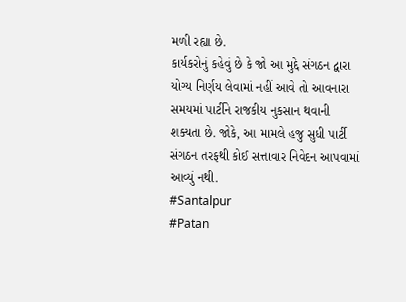મળી રહ્યા છે.
કાર્યકરોનું કહેવું છે કે જો આ મુદ્દે સંગઠન દ્વારા યોગ્ય નિર્ણય લેવામાં નહીં આવે તો આવનારા સમયમાં પાર્ટીને રાજકીય નુકસાન થવાની શક્યતા છે. જોકે, આ મામલે હજુ સુધી પાર્ટી સંગઠન તરફથી કોઈ સત્તાવાર નિવેદન આપવામાં આવ્યું નથી.
#Santalpur
#Patan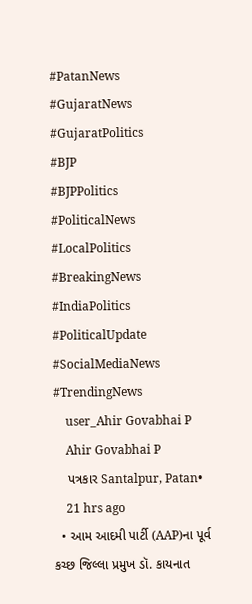#PatanNews
#GujaratNews
#GujaratPolitics
#BJP
#BJPPolitics
#PoliticalNews
#LocalPolitics
#BreakingNews
#IndiaPolitics
#PoliticalUpdate
#SocialMediaNews
#TrendingNews
    user_Ahir Govabhai P
    Ahir Govabhai P
    પત્રકાર Santalpur, Patan•
    21 hrs ago
  • આમ આદમી પાર્ટી (AAP)ના પૂર્વ કચ્છ જિલ્લા પ્રમુખ ડૉ. કાયનાત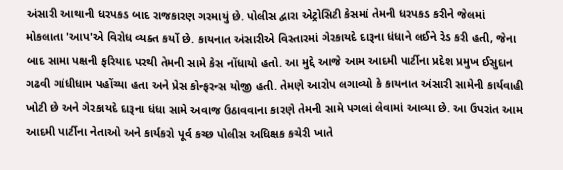અંસારી આથાની ધરપકડ બાદ રાજકારણ ગરમાયું છે. પોલીસ દ્વારા એટ્રોસિટી કેસમાં તેમની ધરપકડ કરીને જેલમાં મોકલાતા 'આપ'એ વિરોધ વ્યક્ત કર્યો છે. કાયનાત અંસારીએ વિસ્તારમાં ગેરકાયદે દારૂના ધંધાને લઈને રેડ કરી હતી, જેના બાદ સામા પક્ષની ફરિયાદ પરથી તેમની સામે કેસ નોંધાયો હતો. આ મુદ્દે આજે આમ આદમી પાર્ટીના પ્રદેશ પ્રમુખ ઈસુદાન ગઢવી ગાંધીધામ પહોંચ્યા હતા અને પ્રેસ કોન્ફરન્સ યોજી હતી. તેમણે આરોપ લગાવ્યો કે કાયનાત અંસારી સામેની કાર્યવાહી ખોટી છે અને ગેરકાયદે દારૂના ધંધા સામે અવાજ ઉઠાવવાના કારણે તેમની સામે પગલાં લેવામાં આવ્યા છે. આ ઉપરાંત આમ આદમી પાર્ટીના નેતાઓ અને કાર્યકરો પૂર્વ કચ્છ પોલીસ અધિક્ષક કચેરી ખાતે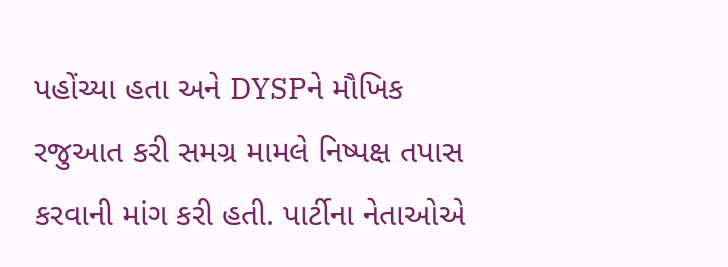પહોંચ્યા હતા અને DYSPને મૌખિક રજુઆત કરી સમગ્ર મામલે નિષ્પક્ષ તપાસ કરવાની માંગ કરી હતી. પાર્ટીના નેતાઓએ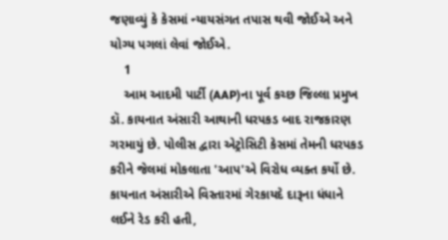જણાવ્યું કે કેસમાં ન્યાયસંગત તપાસ થવી જોઈએ અને યોગ્ય પગલાં લેવાં જોઈએ.
    1
    આમ આદમી પાર્ટી (AAP)ના પૂર્વ કચ્છ જિલ્લા પ્રમુખ ડૉ. કાયનાત અંસારી આથાની ધરપકડ બાદ રાજકારણ ગરમાયું છે. પોલીસ દ્વારા એટ્રોસિટી કેસમાં તેમની ધરપકડ કરીને જેલમાં મોકલાતા 'આપ'એ વિરોધ વ્યક્ત કર્યો છે. કાયનાત અંસારીએ વિસ્તારમાં ગેરકાયદે દારૂના ધંધાને લઈને રેડ કરી હતી,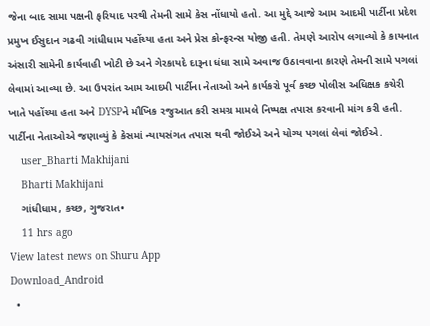જેના બાદ સામા પક્ષની ફરિયાદ પરથી તેમની સામે કેસ નોંધાયો હતો. આ મુદ્દે આજે આમ આદમી પાર્ટીના પ્રદેશ પ્રમુખ ઈસુદાન ગઢવી ગાંધીધામ પહોંચ્યા હતા અને પ્રેસ કોન્ફરન્સ યોજી હતી. તેમણે આરોપ લગાવ્યો કે કાયનાત અંસારી સામેની કાર્યવાહી ખોટી છે અને ગેરકાયદે દારૂના ધંધા સામે અવાજ ઉઠાવવાના કારણે તેમની સામે પગલાં લેવામાં આવ્યા છે. આ ઉપરાંત આમ આદમી પાર્ટીના નેતાઓ અને કાર્યકરો પૂર્વ કચ્છ પોલીસ અધિક્ષક કચેરી ખાતે પહોંચ્યા હતા અને DYSPને મૌખિક રજુઆત કરી સમગ્ર મામલે નિષ્પક્ષ તપાસ કરવાની માંગ કરી હતી. પાર્ટીના નેતાઓએ જણાવ્યું કે કેસમાં ન્યાયસંગત તપાસ થવી જોઈએ અને યોગ્ય પગલાં લેવાં જોઈએ.
    user_Bharti Makhijani
    Bharti Makhijani
    ગાંધીધામ, કચ્છ, ગુજરાત•
    11 hrs ago
View latest news on Shuru App
Download_Android
  •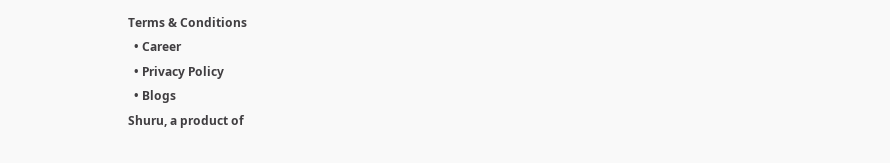Terms & Conditions
  • Career
  • Privacy Policy
  • Blogs
Shuru, a product of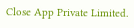Close App Private Limited.